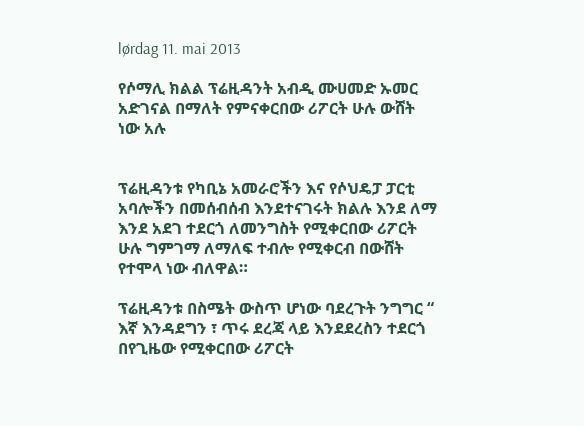lørdag 11. mai 2013

የሶማሊ ክልል ፕሬዚዳንት አብዲ ሙሀመድ ኡመር አድገናል በማለት የምናቀርበው ሪፖርት ሁሉ ውሸት ነው አሉ


ፕሬዚዳንቱ የካቢኔ አመራሮችን እና የሶህዴፓ ፓርቲ አባሎችን በመሰብሰብ እንደተናገሩት ክልሉ እንደ ለማ እንደ አደገ ተደርጎ ለመንግስት የሚቀርበው ሪፖርት ሁሉ ግምገማ ለማለፍ ተብሎ የሚቀርብ በውሸት የተሞላ ነው ብለዋል።

ፕሬዚዳንቱ በስሜት ውስጥ ሆነው ባደረጉት ንግግር “ እኛ እንዳደግን ፣ ጥሩ ደረጃ ላይ እንደደረስን ተደርጎ በየጊዜው የሚቀርበው ሪፖርት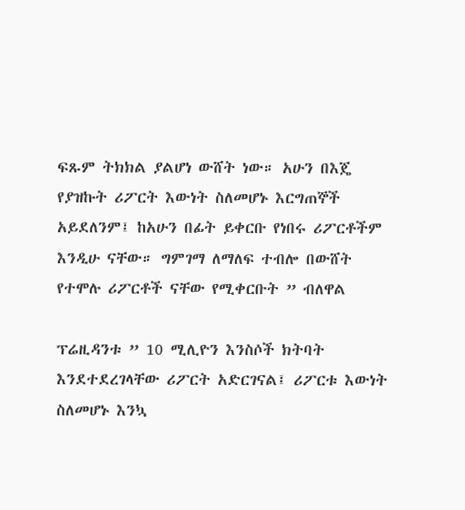ፍጹም ትክክል ያልሆነ ውሸት ነው። አሁን በእጄ የያዝኩት ሪፖርት እውነት ስለመሆኑ እርግጠኞች አይደለንም፤ ከአሁን በፊት ይቀርቡ የነበሩ ሪፖርቶችም እንዲሁ ናቸው። ግምገማ ለማለፍ ተብሎ በውሸት የተሞሉ ሪፖርቶች ናቸው የሚቀርቡት ” ብለዋል

ፕሬዚዳንቱ ” 10 ሚሊዮን እንስሶች ክትባት እንደተደረገላቸው ሪፖርት አድርገናል፤ ሪፖርቱ እውነት ስለመሆኑ እንኳ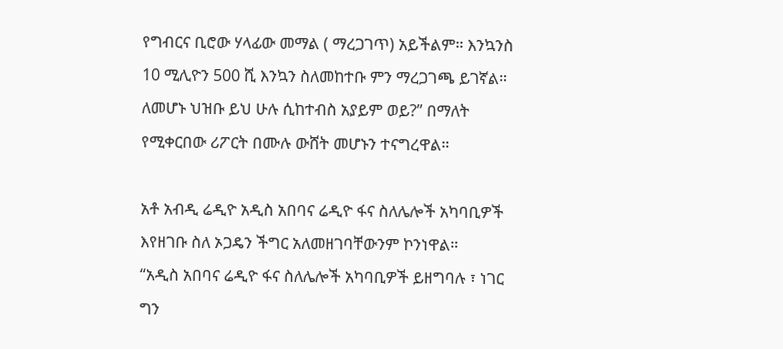የግብርና ቢሮው ሃላፊው መማል ( ማረጋገጥ) አይችልም። እንኳንስ 10 ሚሊዮን 500 ሺ እንኳን ስለመከተቡ ምን ማረጋገጫ ይገኛል። ለመሆኑ ህዝቡ ይህ ሁሉ ሲከተብስ አያይም ወይ?” በማለት የሚቀርበው ሪፖርት በሙሉ ውሸት መሆኑን ተናግረዋል።

አቶ አብዲ ሬዲዮ አዲስ አበባና ሬዲዮ ፋና ስለሌሎች አካባቢዎች እየዘገቡ ስለ ኦጋዴን ችግር አለመዘገባቸውንም ኮንነዋል።
“አዲስ አበባና ሬዲዮ ፋና ስለሌሎች አካባቢዎች ይዘግባሉ ፣ ነገር ግን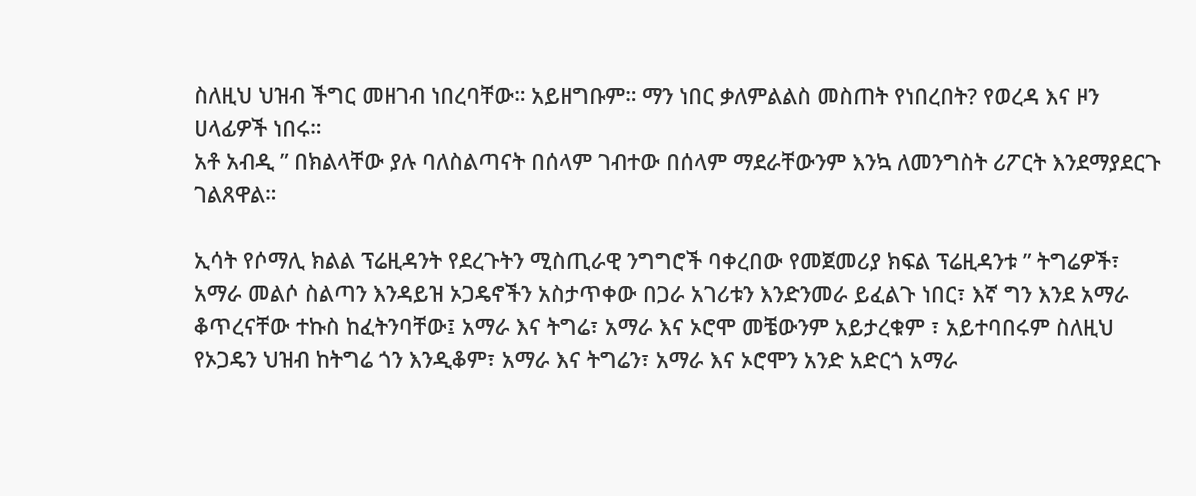ስለዚህ ህዝብ ችግር መዘገብ ነበረባቸው። አይዘግቡም። ማን ነበር ቃለምልልስ መስጠት የነበረበት? የወረዳ እና ዞን ሀላፊዎች ነበሩ።
አቶ አብዲ ” በክልላቸው ያሉ ባለስልጣናት በሰላም ገብተው በሰላም ማደራቸውንም እንኳ ለመንግስት ሪፖርት እንደማያደርጉ ገልጸዋል።

ኢሳት የሶማሊ ክልል ፕሬዚዳንት የደረጉትን ሚስጢራዊ ንግግሮች ባቀረበው የመጀመሪያ ክፍል ፕሬዚዳንቱ ” ትግሬዎች፣ አማራ መልሶ ስልጣን እንዳይዝ ኦጋዴኖችን አስታጥቀው በጋራ አገሪቱን እንድንመራ ይፈልጉ ነበር፣ እኛ ግን እንደ አማራ ቆጥረናቸው ተኩስ ከፈትንባቸው፤ አማራ እና ትግሬ፣ አማራ እና ኦሮሞ መቼውንም አይታረቁም ፣ አይተባበሩም ስለዚህ የኦጋዴን ህዝብ ከትግሬ ጎን እንዲቆም፣ አማራ እና ትግሬን፣ አማራ እና ኦሮሞን አንድ አድርጎ አማራ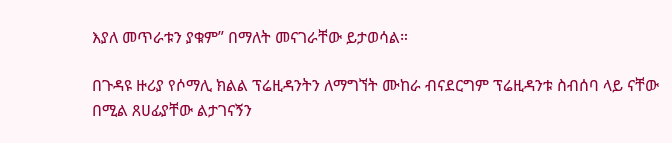እያለ መጥራቱን ያቁም” በማለት መናገራቸው ይታወሳል።

በጉዳዩ ዙሪያ የሶማሊ ክልል ፕሬዚዳንትን ለማግኘት ሙከራ ብናደርግም ፕሬዚዳንቱ ስብሰባ ላይ ናቸው በሚል ጸሀፊያቸው ልታገናኝን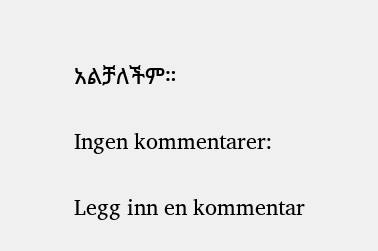አልቻለችም።

Ingen kommentarer:

Legg inn en kommentar